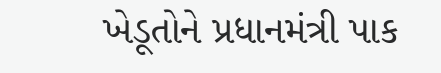ખેડૂતોને પ્રધાનમંત્રી પાક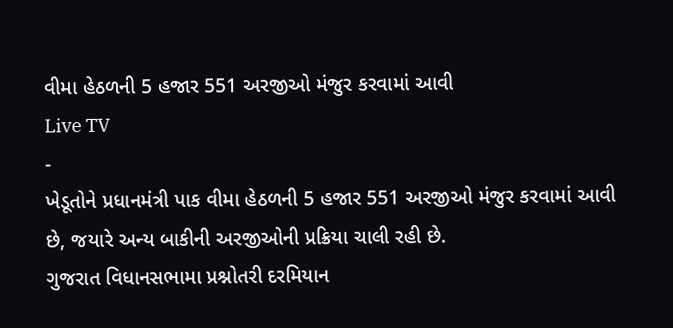વીમા હેઠળની 5 હજાર 551 અરજીઓ મંજુર કરવામાં આવી
Live TV
-
ખેડૂતોને પ્રધાનમંત્રી પાક વીમા હેઠળની 5 હજાર 551 અરજીઓ મંજુર કરવામાં આવી છે, જયારે અન્ય બાકીની અરજીઓની પ્રક્રિયા ચાલી રહી છે.
ગુજરાત વિધાનસભામા પ્રશ્નોતરી દરમિયાન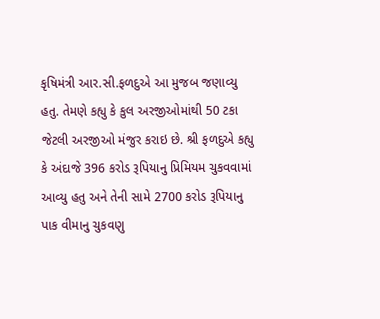કૃષિમંત્રી આર.સી.ફળદુએ આ મુજબ જણાવ્યુ હતુ. તેમણે કહ્યુ કે કુલ અરજીઓમાંથી 50 ટકા જેટલી અરજીઓ મંજુર કરાઇ છે. શ્રી ફળદુએ કહ્યુ કે અંદાજે 396 કરોડ રૂપિયાનુ પ્રિમિયમ ચુકવવામાં આવ્યુ હતુ અને તેની સામે 2700 કરોડ રૂપિયાનુ પાક વીમાનુ ચુકવણુ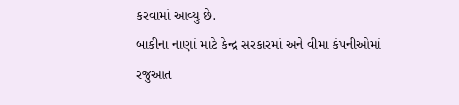કરવામાં આવ્યુ છે.
બાકીના નાણાં માટે કેન્દ્ર સરકારમાં અને વીમા કંપનીઓમાં રજુઆત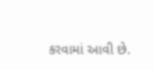કરવામાં આવી છે.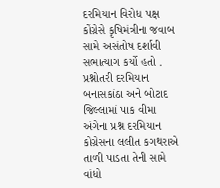દરમિયાન વિરોધ પક્ષ કોંગ્રેસે કૃષિમંત્રીના જવાબ સામે અસંતોષ દર્શાવી સભાત્યાગ કર્યો હતો .
પ્રશ્નોતરી દરમિયાન બનાસકાંઠા અને બોટાદ જિલ્લામાં પાક વીમા અંગેના પ્રશ્ન દરમિયાન કોગ્રેસના લલીત કગથરાએ તાળી પાડતા તેની સામે વાંધો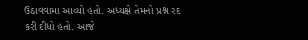ઉઠાવવામા આવ્યો હતો. અધ્યક્ષે તેમનો પ્રશ્ન રદ કરી દીધો હતો. આજે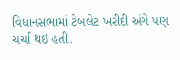વિધાનસભામાં ટેબલેટ ખરીદી અંગે પણ ચર્ચા થઇ હતી.